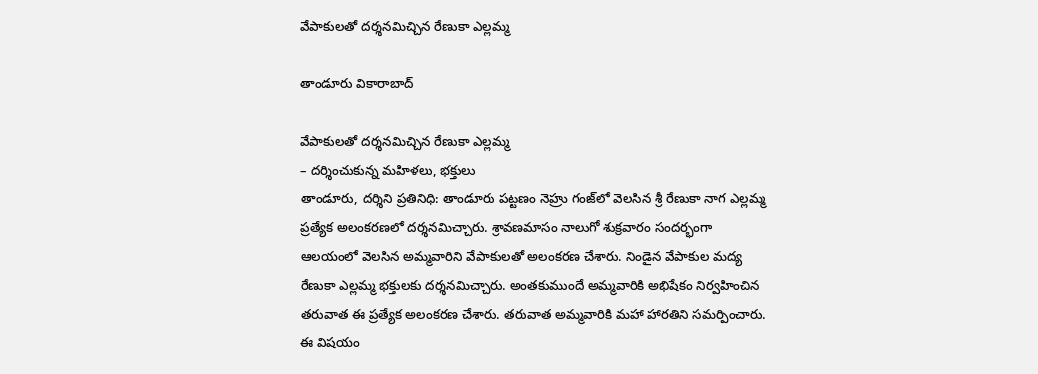వేపాకుల‌తో ద‌ర్శ‌న‌మిచ్చిన రేణుకా ఎల్ల‌మ్మ‌

తాండూరు వికారాబాద్

వేపాకుల‌తో ద‌ర్శ‌న‌మిచ్చిన రేణుకా ఎల్ల‌మ్మ‌
– ద‌ర్శించుకున్న మ‌హిళ‌లు, భ‌క్తులు
తాండూరు, ద‌ర్శిని ప్ర‌తినిధి: తాండూరు ప‌ట్ట‌ణం నెహ్రు గంజ్‌లో వెల‌సిన శ్రీ రేణుకా నాగ ఎల్ల‌మ్మ ప్ర‌త్యేక అలంక‌ర‌ణ‌లో ద‌ర్శ‌న‌మిచ్చారు. శ్రావ‌ణ‌మాసం నాలుగో శుక్ర‌వారం సంద‌ర్భంగా ఆల‌యంలో వెల‌సిన అమ్మ‌వారిని వేపాకుల‌తో అలంక‌ర‌ణ చేశారు. నిండైన వేపాకుల మ‌ద్య రేణుకా ఎల్ల‌మ్మ భ‌క్తుల‌కు ద‌ర్శ‌న‌మిచ్చారు. అంత‌కుముందే అమ్మ‌వారికి అభిషేకం నిర్వ‌హించిన త‌రువాత ఈ ప్ర‌త్యేక అలంక‌ర‌ణ చేశారు. త‌రువాత అమ్మ‌వారికి మ‌హా హార‌తిని స‌మ‌ర్పించారు. ఈ విష‌యం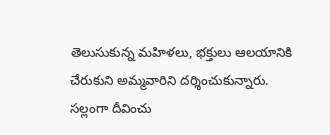తెలుసుకున్న మ‌హిళ‌లు, భ‌క్తులు ఆల‌యానికి చేరుకుని అమ్మ‌వారిని ద‌ర్శించుకున్నారు. స‌ల్లంగా దీవించు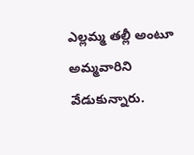ఎల్ల‌మ్మ త‌ల్లీ అంటూ అమ్మ‌వారిని వేడుకున్నారు.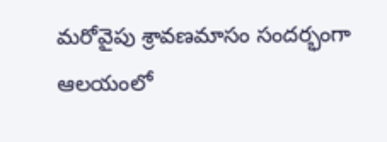మ‌రోవైపు శ్రావ‌ణ‌మాసం సంద‌ర్భంగా ఆల‌యంలో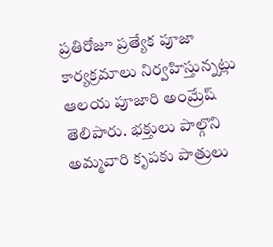ప్ర‌తిరోజూ ప్ర‌త్యేక పూజా కార్య‌క్ర‌మాలు నిర్వ‌హిస్తున్న‌ట్లు ఆల‌య పూజారి అంమ్రేష్ తెలిపారు. భ‌క్తులు పాల్గొని అమ్మ‌వారి కృప‌కు పాత్రులు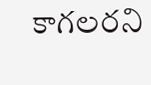కాగ‌ల‌ర‌ని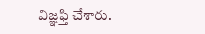విజ్ఞ‌ఫ్తి చేశారు.